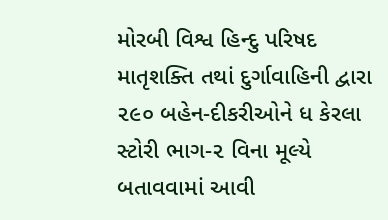મોરબી વિશ્વ હિન્દુ પરિષદ માતૃશક્તિ તથાં દુર્ગાવાહિની દ્વારા ૨૯૦ બહેન-દીકરીઓને ધ કેરલા સ્ટોરી ભાગ-૨ વિના મૂલ્યે બતાવવામાં આવી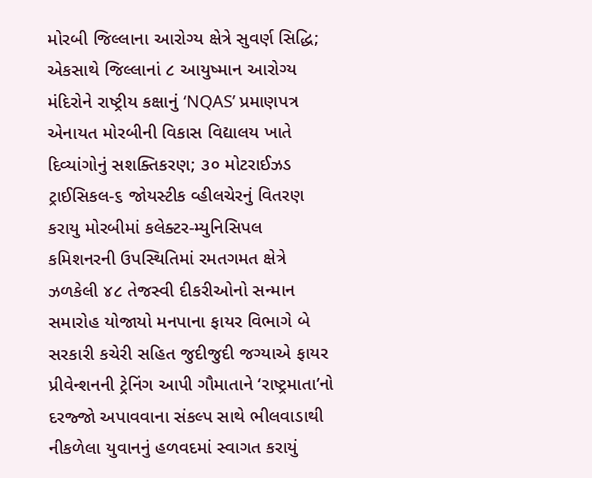મોરબી જિલ્લાના આરોગ્ય ક્ષેત્રે સુવર્ણ સિદ્ધિ; એકસાથે જિલ્લાનાં ૮ આયુષ્માન આરોગ્ય મંદિરોને રાષ્ટ્રીય કક્ષાનું ‘NQAS’ પ્રમાણપત્ર એનાયત મોરબીની વિકાસ વિદ્યાલય ખાતે દિવ્યાંગોનું સશક્તિકરણ; ૩૦ મોટરાઈઝડ ટ્રાઈસિકલ-૬ જોયસ્ટીક વ્હીલચેરનું વિતરણ કરાયુ મોરબીમાં કલેક્ટર-મ્યુનિસિપલ કમિશનરની ઉપસ્થિતિમાં રમતગમત ક્ષેત્રે ઝળકેલી ૪૮ તેજસ્વી દીકરીઓનો સન્માન સમારોહ યોજાયો મનપાના ફાયર વિભાગે બે સરકારી કચેરી સહિત જુદીજુદી જગ્યાએ ફાયર પ્રીવેન્શનની ટ્રેનિંગ આપી ગૌમાતાને ‘રાષ્ટ્રમાતા’નો દરજ્જો અપાવવાના સંકલ્પ સાથે ભીલવાડાથી નીકળેલા યુવાનનું હળવદમાં સ્વાગત કરાયું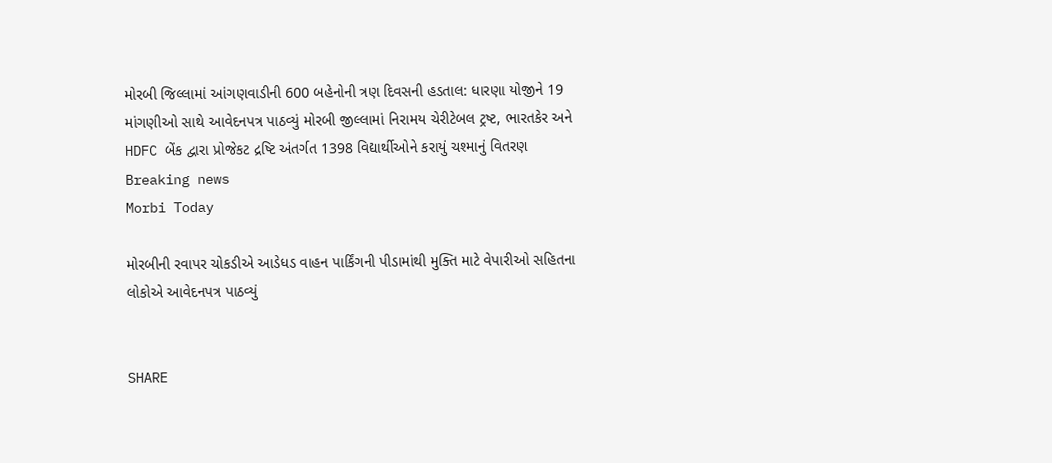મોરબી જિલ્લામાં આંગણવાડીની 600 બહેનોની ત્રણ દિવસની હડતાલ: ધારણા યોજીને 19 માંગણીઓ સાથે આવેદનપત્ર પાઠવ્યું મોરબી જીલ્લામાં નિરામય ચેરીટેબલ ટ્રષ્ટ, ભારતકેર અને HDFC બેંક દ્વારા પ્રોજેકટ દ્રષ્ટિ અંતર્ગત 1398 વિદ્યાર્થીઓને કરાયું ચશ્માનું વિતરણ
Breaking news
Morbi Today

મોરબીની રવાપર ચોકડીએ આડેધડ વાહન પાર્કિંગની પીડામાંથી મુક્તિ માટે વેપારીઓ સહિતના લોકોએ આવેદનપત્ર પાઠવ્યું


SHARE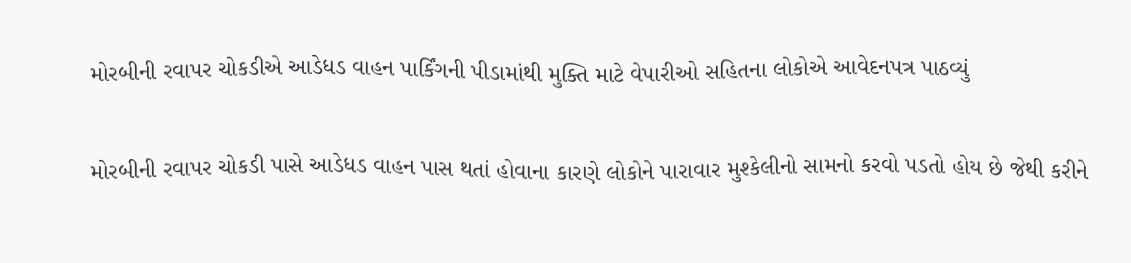મોરબીની રવાપર ચોકડીએ આડેધડ વાહન પાર્કિંગની પીડામાંથી મુક્તિ માટે વેપારીઓ સહિતના લોકોએ આવેદનપત્ર પાઠવ્યું

મોરબીની રવાપર ચોકડી પાસે આડેધડ વાહન પાસ થતાં હોવાના કારણે લોકોને પારાવાર મુશ્કેલીનો સામનો કરવો પડતો હોય છે જેથી કરીને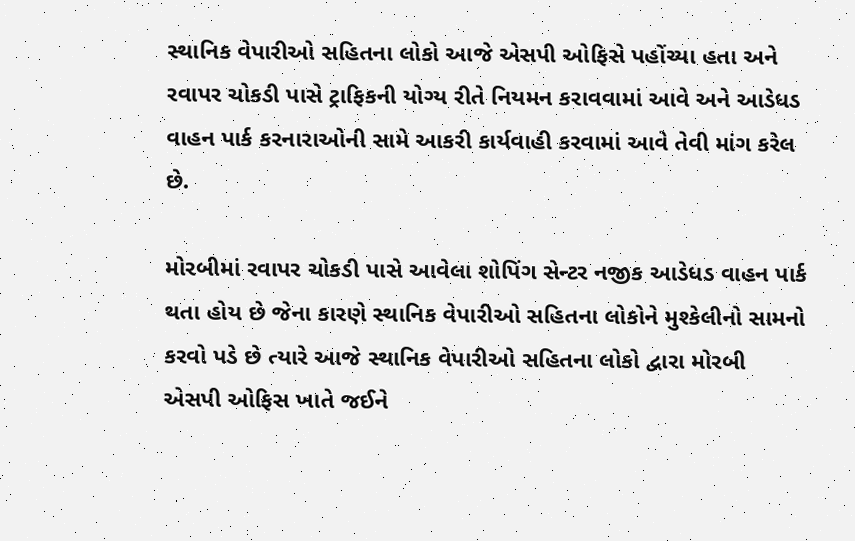સ્થાનિક વેપારીઓ સહિતના લોકો આજે એસપી ઓફિસે પહોંચ્યા હતા અને રવાપર ચોકડી પાસે ટ્રાફિકની યોગ્ય રીતે નિયમન કરાવવામાં આવે અને આડેધડ વાહન પાર્ક કરનારાઓની સામે આકરી કાર્યવાહી કરવામાં આવે તેવી માંગ કરેલ છે.

મોરબીમાં રવાપર ચોકડી પાસે આવેલા શોપિંગ સેન્ટર નજીક આડેધડ વાહન પાર્ક થતા હોય છે જેના કારણે સ્થાનિક વેપારીઓ સહિતના લોકોને મુશ્કેલીનો સામનો કરવો પડે છે ત્યારે આજે સ્થાનિક વેપારીઓ સહિતના લોકો દ્વારા મોરબી એસપી ઓફિસ ખાતે જઈને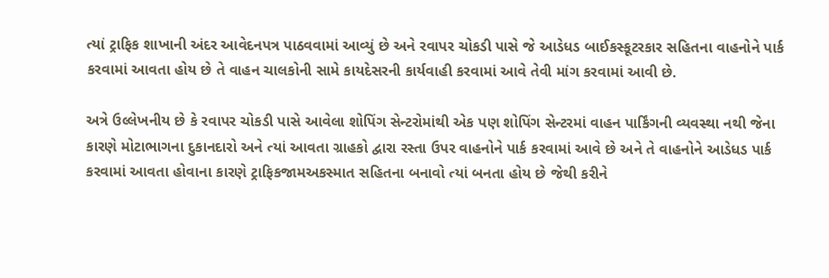ત્યાં ટ્રાફિક શાખાની અંદર આવેદનપત્ર પાઠવવામાં આવ્યું છે અને રવાપર ચોકડી પાસે જે આડેધડ બાઈકસ્કૂટરકાર સહિતના વાહનોને પાર્ક કરવામાં આવતા હોય છે તે વાહન ચાલકોની સામે કાયદેસરની કાર્યવાહી કરવામાં આવે તેવી માંગ કરવામાં આવી છે.

અત્રે ઉલ્લેખનીય છે કે રવાપર ચોકડી પાસે આવેલા શોપિંગ સેન્ટરોમાંથી એક પણ શોપિંગ સેન્ટરમાં વાહન પાર્કિંગની વ્યવસ્થા નથી જેના કારણે મોટાભાગના દુકાનદારો અને ત્યાં આવતા ગ્રાહકો દ્વારા રસ્તા ઉપર વાહનોને પાર્ક કરવામાં આવે છે અને તે વાહનોને આડેધડ પાર્ક કરવામાં આવતા હોવાના કારણે ટ્રાફિકજામઅકસ્માત સહિતના બનાવો ત્યાં બનતા હોય છે જેથી કરીને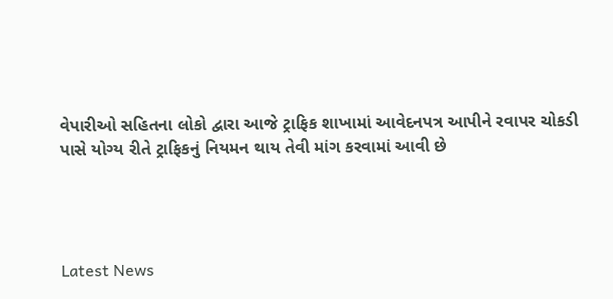વેપારીઓ સહિતના લોકો દ્વારા આજે ટ્રાફિક શાખામાં આવેદનપત્ર આપીને રવાપર ચોકડી પાસે યોગ્ય રીતે ટ્રાફિકનું નિયમન થાય તેવી માંગ કરવામાં આવી છે




Latest News